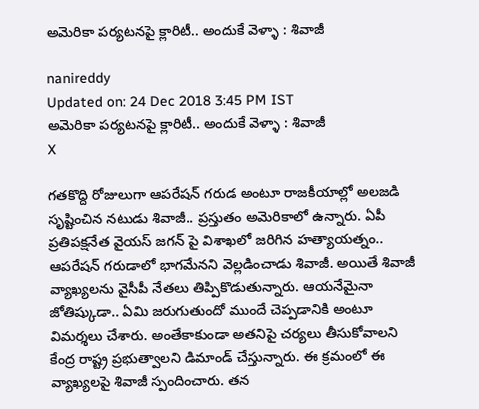అమెరికా పర్యటనపై క్లారిటీ.. అందుకే వెళ్ళా : శివాజీ

nanireddy
Updated on: 24 Dec 2018 3:45 PM IST
అమెరికా పర్యటనపై క్లారిటీ.. అందుకే వెళ్ళా : శివాజీ
X

గతకొద్ది రోజులుగా ఆపరేషన్ గరుడ అంటూ రాజకీయాల్లో అలజడి సృష్టించిన నటుడు శివాజీ.. ప్రస్తుతం అమెరికాలో ఉన్నారు. ఏపీ ప్రతిపక్షనేత వైయస్ జగన్ పై విశాఖలో జరిగిన హత్యాయత్నం.. ఆపరేషన్ గరుడాలో భాగమేనని వెల్లడించాడు శివాజీ. అయితే శివాజీ వ్యాఖ్యలను వైసీపీ నేతలు తిప్పికొడుతున్నారు. ఆయనేమైనా జోతిష్కుడా.. ఏమి జరుగుతుందో ముందే చెప్పడానికి అంటూ విమర్శలు చేశారు. అంతేకాకుండా అతనిపై చర్యలు తీసుకోవాలని కేంద్ర రాష్ట్ర ప్రభుత్వాలని డిమాండ్ చేస్తున్నారు. ఈ క్రమంలో ఈ వ్యాఖ్యలపై శివాజీ స్పందించారు. తన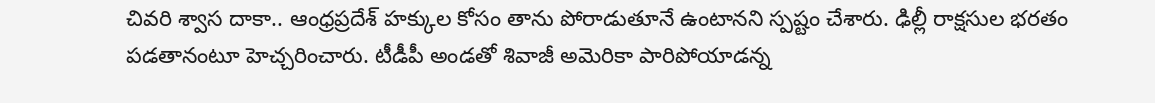చివరి శ్వాస దాకా.. ఆంధ్రప్రదేశ్‌ హక్కుల కోసం తాను పోరాడుతూనే ఉంటానని స్పష్టం చేశారు. ఢిల్లీ రాక్షసుల భరతం పడతానంటూ హెచ్చరించారు. టీడీపీ అండతో శివాజీ అమెరికా పారిపోయాడన్న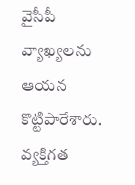వైసీపీ వ్యాఖ్యలను ఆయన కొట్టిపారేశారు. వ్యక్తిగత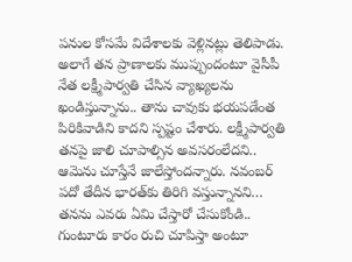పనుల కోసమే విదేశాలకు వెళ్లినట్లు తెలిపాడు. అలాగే తన ప్రాణాలకు ముప్పుందంటూ వైసీపీ నేత లక్ష్మీపార్వతి చేసిన వ్యాఖ్యలను ఖండిస్తున్నాను.. తాను చావుకు భయపడేంత పిరికివాడిని కాదని స్పష్టం చేశారు. లక్ష్మీపార్వతి తనపై జాలి చూపాల్సిన అవసరంలేదని.. ఆమెను చూస్తేనే జాలేస్తోందన్నారు. నవంబర్‌ పదో తేదీన భారత్‌కు తిరిగి వస్తున్నానని… తనను ఎవరు ఏమి చేస్తారో చేసుకోండి.. గుంటూరు కారం రుచి చూపిస్తా అంటూ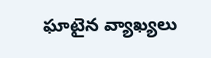ఘాటైన వ్యాఖ్యలు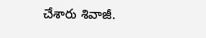చేశారు శివాజీ.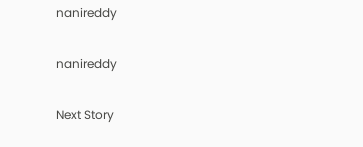nanireddy

nanireddy

Next Story